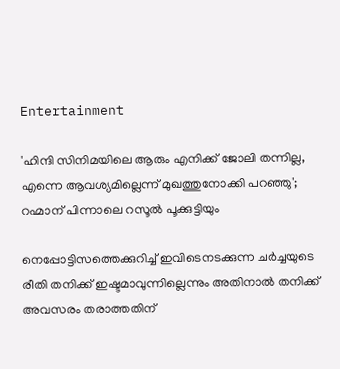Entertainment

'ഹിന്ദി സിനിമയിലെ ആരും എനിക്ക് ജോലി തന്നില്ല, എന്നെ ആവശ്യമില്ലെന്ന് മുഖത്തുനോക്കി പറഞ്ഞു'; റഹ്മാന് പിന്നാലെ റസൂല്‍ പൂക്കുട്ടിയും

നെപ്പോട്ടിസത്തെക്കുറിച്ച് ഇവിടെനടക്കുന്ന ചര്‍ച്ചയുടെ രീതി തനിക്ക് ഇഷ്ടമാവുന്നില്ലെന്നും അതിനാല്‍ തനിക്ക് അവസരം തരാത്തതിന്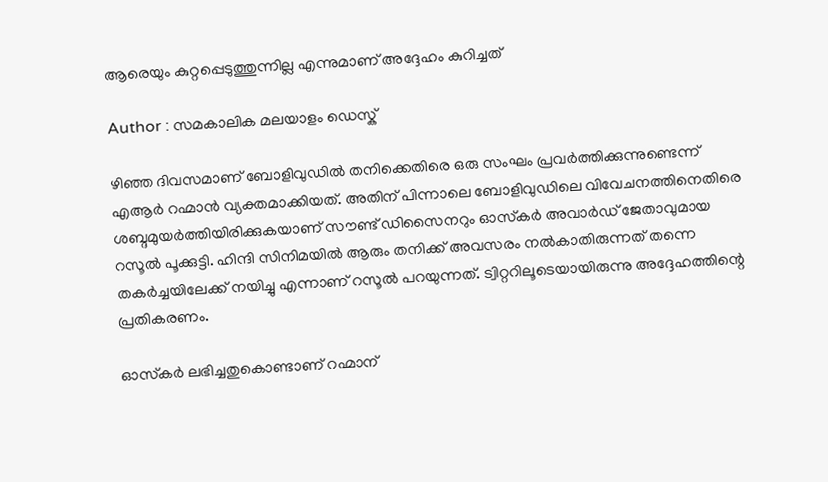ആരെയും കുറ്റപ്പെടുത്തുന്നില്ല എന്നുമാണ് അദ്ദേഹം കുറിച്ചത്

Author : സമകാലിക മലയാളം ഡെസ്ക്

ഴിഞ്ഞ ദിവസമാണ് ബോളിവുഡില്‍ തനിക്കെതിരെ ഒരു സംഘം പ്രവര്‍ത്തിക്കുന്നുണ്ടെന്ന് എആര്‍ റഹ്മാന്‍ വ്യക്തമാക്കിയത്. അതിന് പിന്നാലെ ബോളിവുഡിലെ വിവേചനത്തിനെതിരെ ശബ്ദമുയര്‍ത്തിയിരിക്കുകയാണ് സൗണ്ട് ഡിസൈനറും ഓസ്‌കര്‍ അവാര്‍ഡ് ജേതാവുമായ റസൂല്‍ പൂക്കുട്ടി. ഹിന്ദി സിനിമയില്‍ ആരും തനിക്ക് അവസരം നല്‍കാതിരുന്നത് തന്നെ തകര്‍ച്ചയിലേക്ക് നയിച്ചു എന്നാണ് റസൂല്‍ പറയുന്നത്. ട്വിറ്ററിലൂടെയായിരുന്നു അദ്ദേഹത്തിന്റെ പ്രതികരണം.

ഓസ്‌കര്‍ ലഭിച്ചതുകൊണ്ടാണ് റഹ്മാന്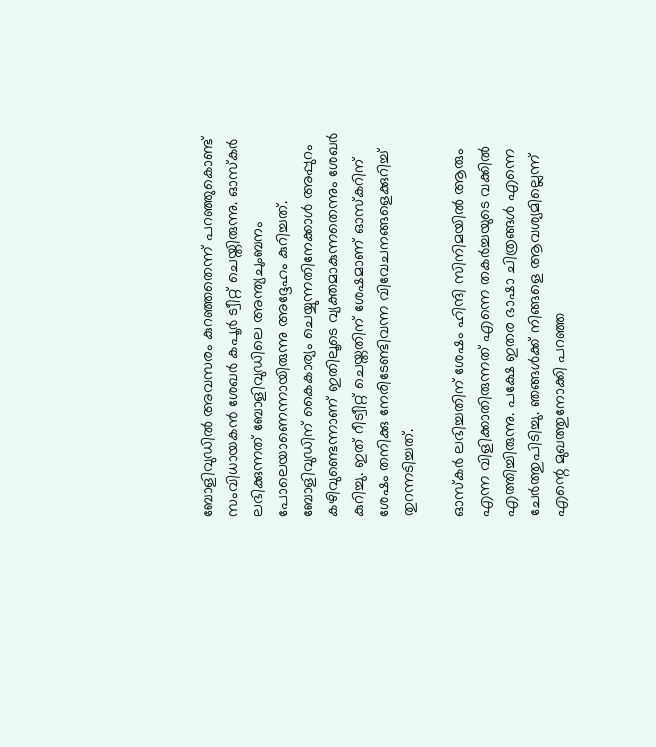ബോളിവുഡില്‍ അവസരം കുറഞ്ഞതെന്ന് പറഞ്ഞുകൊണ്ട് സംവിധായകന്‍ ശേഖര്‍ കപൂര്‍ ട്വീറ്റ് ചെയ്തിരുന്നു. ഓസ്‌കര്‍ ലഭിക്കുന്നത് ബോളിവുഡിലെ അന്ത്യചുംബനം പോലെയാണെന്നായിരുന്നു അദ്ദേഹം കുറിച്ചത്. ബോളിവുഡിന് കൈകാര്യം ചെയ്യുന്നതിനേക്കാള്‍ അപ്പുറം കഴിവുണ്ടെന്നാണ് ഇതിലൂടെ വ്യക്തമാകുന്നതെന്നും ശേഖര്‍ കുറിച്ചു. ഇത് റീട്വീറ്റ് ചെയ്തതിന് ശേഷമാണ് ഓസ്‌കറിന് ശേഷം തനിക്കു നേരിടേണ്ടിവന്ന വിവേചനങ്ങളെക്കുറിച്ച് തുറന്നടിച്ചത്.

ഓസ്‌കര്‍ ലഭിച്ചതിന് ശേഷം ഹിന്ദി സിനിമയില്‍ ആരും എന്ന വിളിക്കാതിരുന്നത് എന്നെ തകര്‍ച്ചയുടെ വക്കില്‍ എത്തിച്ചിരുന്നു. പക്ഷേ ഇതര ഭാഷാ ചിത്രങ്ങള്‍ എന്നെ ചേര്‍ത്തുപിടിച്ചു. ഞങ്ങള്‍ക്ക് നിങ്ങളെ ആവശ്യമില്ലെന്ന് എന്റെ മുഖത്തുനോക്കി പറഞ്ഞ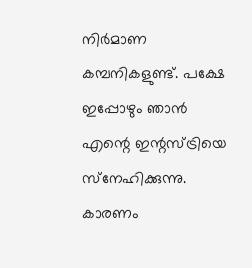നിര്‍മാണ കമ്പനികളുണ്ട്. പക്ഷേ ഇപ്പോഴും ഞാന്‍ എന്റെ ഇന്റസ്ട്രിയെ സ്‌നേഹിക്കുന്നു. കാരണം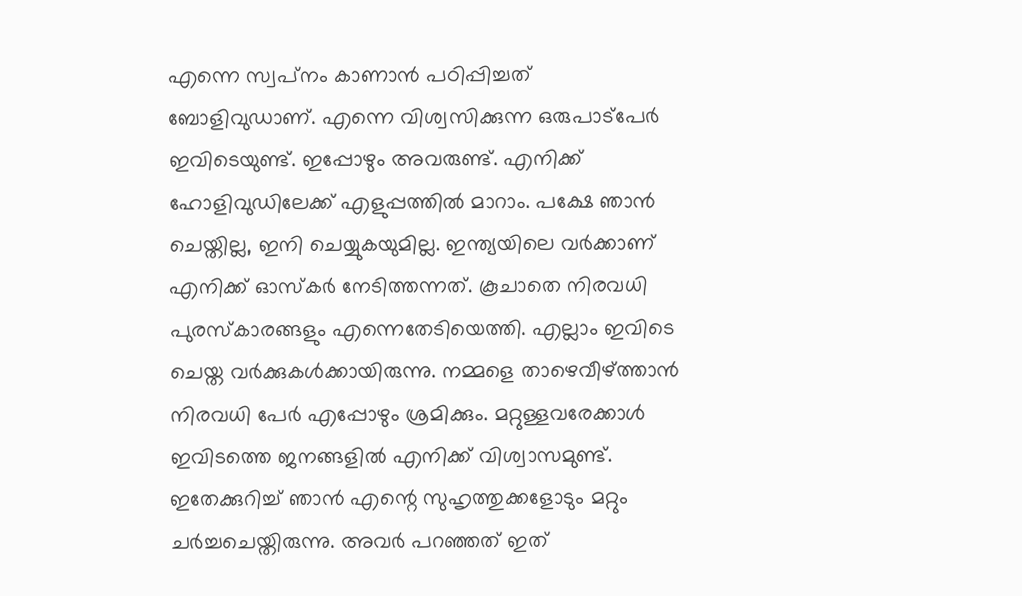എന്നെ സ്വപ്‌നം കാണാന്‍ പഠിപ്പിച്ചത് ബോളിവുഡാണ്. എന്നെ വിശ്വസിക്കുന്ന ഒരുപാട്‌പേര്‍ ഇവിടെയുണ്ട്. ഇപ്പോഴും അവരുണ്ട്. എനിക്ക് ഹോളിവുഡിലേക്ക് എളുപ്പത്തില്‍ മാറാം. പക്ഷേ ഞാന്‍ ചെയ്തില്ല, ഇനി ചെയ്യുകയുമില്ല. ഇന്ത്യയിലെ വര്‍ക്കാണ് എനിക്ക് ഓസ്‌കര്‍ നേടിത്തന്നത്. കൂചാതെ നിരവധി പുരസ്‌കാരങ്ങളും എന്നെതേടിയെത്തി. എല്ലാം ഇവിടെ ചെയ്ത വര്‍ക്കുകള്‍ക്കായിരുന്നു. നമ്മളെ താഴെവീഴ്ത്താന്‍ നിരവധി പേര്‍ എപ്പോഴും ശ്രമിക്കും. മറ്റുള്ളവരേക്കാള്‍ ഇവിടത്തെ ജനങ്ങളില്‍ എനിക്ക് വിശ്വാസമുണ്ട്. ഇതേക്കുറിച്ച് ഞാന്‍ എന്റെ സുഹൃത്തുക്കളോടും മറ്റും ചര്‍ച്ചചെയ്തിരുന്നു. അവര്‍ പറഞ്ഞത് ഇത്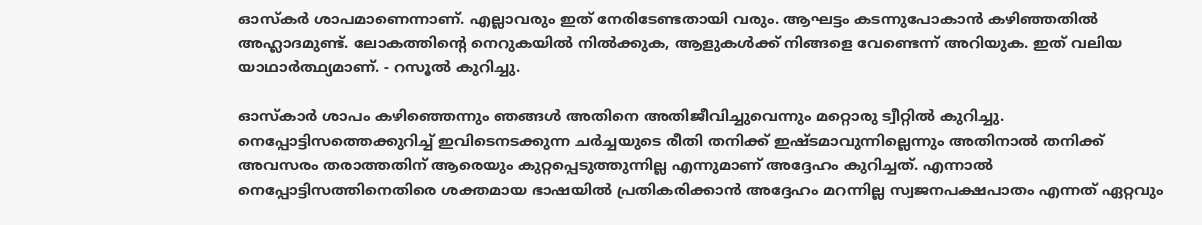ഓസ്‌കര്‍ ശാപമാണെന്നാണ്. എല്ലാവരും ഇത് നേരിടേണ്ടതായി വരും. ആഘട്ടം കടന്നുപോകാന്‍ കഴിഞ്ഞതില്‍ അഹ്ലാദമുണ്ട്. ലോകത്തിന്റെ നെറുകയില്‍ നില്‍ക്കുക, ആളുകള്‍ക്ക് നിങ്ങളെ വേണ്ടെന്ന് അറിയുക. ഇത് വലിയ യാഥാര്‍ത്ഥ്യമാണ്. - റസൂല്‍ കുറിച്ചു.

ഓസ്‌കാര്‍ ശാപം കഴിഞ്ഞെന്നും ഞങ്ങള്‍ അതിനെ അതിജീവിച്ചുവെന്നും മറ്റൊരു ട്വീറ്റില്‍ കുറിച്ചു. നെപ്പോട്ടിസത്തെക്കുറിച്ച് ഇവിടെനടക്കുന്ന ചര്‍ച്ചയുടെ രീതി തനിക്ക് ഇഷ്ടമാവുന്നില്ലെന്നും അതിനാല്‍ തനിക്ക് അവസരം തരാത്തതിന് ആരെയും കുറ്റപ്പെടുത്തുന്നില്ല എന്നുമാണ് അദ്ദേഹം കുറിച്ചത്. എന്നാല്‍ നെപ്പോട്ടിസത്തിനെതിരെ ശക്തമായ ഭാഷയില്‍ പ്രതികരിക്കാന്‍ അദ്ദേഹം മറന്നില്ല സ്വജനപക്ഷപാതം എന്നത് ഏറ്റവും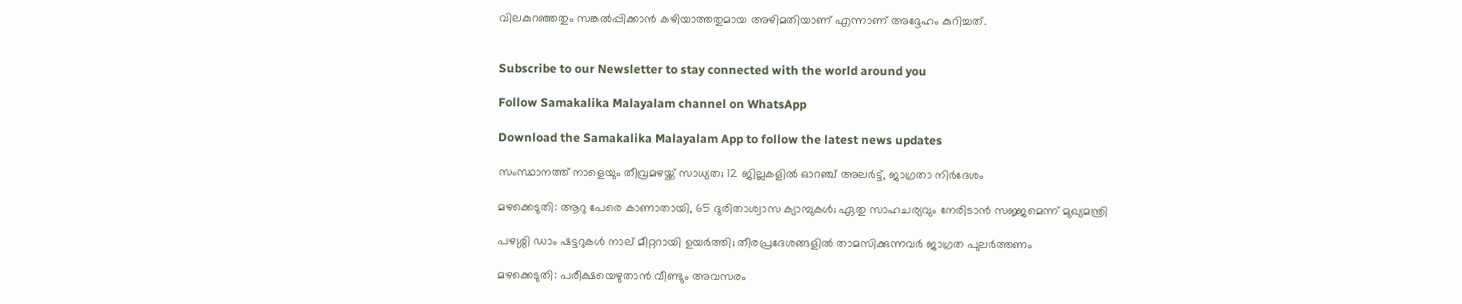വിലകുറഞ്ഞതും സങ്കല്‍പ്പിക്കാന്‍ കഴിയാത്തതുമായ അഴിമതിയാണ് എന്നാണ് അദ്ദേഹം കുറിച്ചത്.


Subscribe to our Newsletter to stay connected with the world around you

Follow Samakalika Malayalam channel on WhatsApp

Download the Samakalika Malayalam App to follow the latest news updates

സംസ്ഥാനത്ത് നാളെയും തീവ്രമഴയ്ക്ക് സാധ്യത; 12 ജില്ലകളില്‍ ഓറഞ്ച് അലര്‍ട്ട്, ജാഗ്രതാ നിര്‍ദേശം

മഴക്കെടുതി: ആറു പേരെ കാണാതായി, 65 ദുരിതാശ്വാസ ക്യാമ്പുകള്‍; ഏതു സാഹചര്യവും നേരിടാൻ സജ്ജമെന്ന് മുഖ്യമന്ത്രി

പഴശ്ശി ഡാം ഷട്ടറുകള്‍ നാല് മീറ്ററായി ഉയര്‍ത്തി; തീരപ്രദേശങ്ങളില്‍ താമസിക്കുന്നവര്‍ ജാഗ്രത പുലർത്തണം

മഴക്കെടുതി: പരീക്ഷയെഴുതാൻ വീണ്ടും അവസരം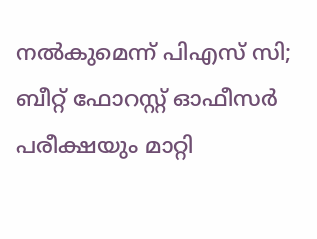നല്‍കുമെന്ന് പിഎസ് സി; ബീറ്റ് ഫോറസ്റ്റ് ഓഫീസർ പരീക്ഷയും മാറ്റി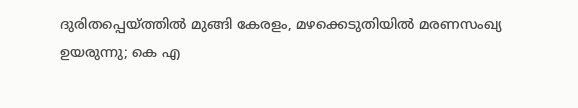ദുരിതപ്പെയ്ത്തിൽ മുങ്ങി കേരളം, മഴക്കെടുതിയിൽ മരണസംഖ്യ ഉയരുന്നു; കെ എ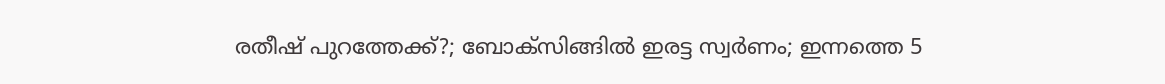രതീഷ് പുറത്തേക്ക്?; ബോക്സിങ്ങിൽ ഇരട്ട സ്വർണം; ഇന്നത്തെ 5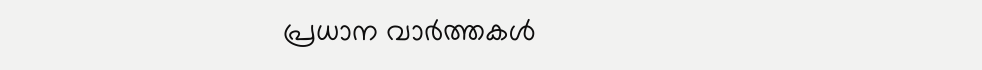പ്രധാന വാർത്തകൾ